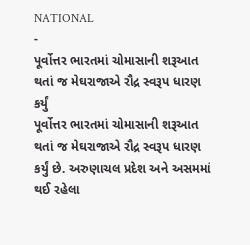NATIONAL
-
પૂર્વોત્તર ભારતમાં ચોમાસાની શરૂઆત થતાં જ મેઘરાજાએ રૌદ્ર સ્વરૂપ ધારણ કર્યું
પૂર્વોત્તર ભારતમાં ચોમાસાની શરૂઆત થતાં જ મેઘરાજાએ રૌદ્ર સ્વરૂપ ધારણ કર્યું છે. અરુણાચલ પ્રદેશ અને અસમમાં થઈ રહેલા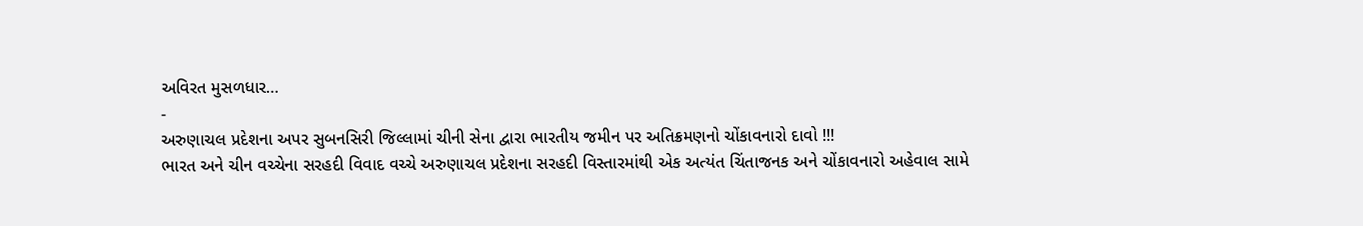અવિરત મુસળધાર…
-
અરુણાચલ પ્રદેશના અપર સુબનસિરી જિલ્લામાં ચીની સેના દ્વારા ભારતીય જમીન પર અતિક્રમણનો ચોંકાવનારો દાવો !!!
ભારત અને ચીન વચ્ચેના સરહદી વિવાદ વચ્ચે અરુણાચલ પ્રદેશના સરહદી વિસ્તારમાંથી એક અત્યંત ચિંતાજનક અને ચોંકાવનારો અહેવાલ સામે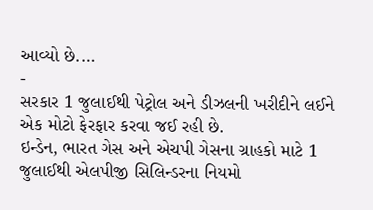આવ્યો છે.…
-
સરકાર 1 જુલાઈથી પેટ્રોલ અને ડીઝલની ખરીદીને લઈને એક મોટો ફેરફાર કરવા જઈ રહી છે.
ઇન્ડેન, ભારત ગેસ અને એચપી ગેસના ગ્રાહકો માટે 1 જુલાઈથી એલપીજી સિલિન્ડરના નિયમો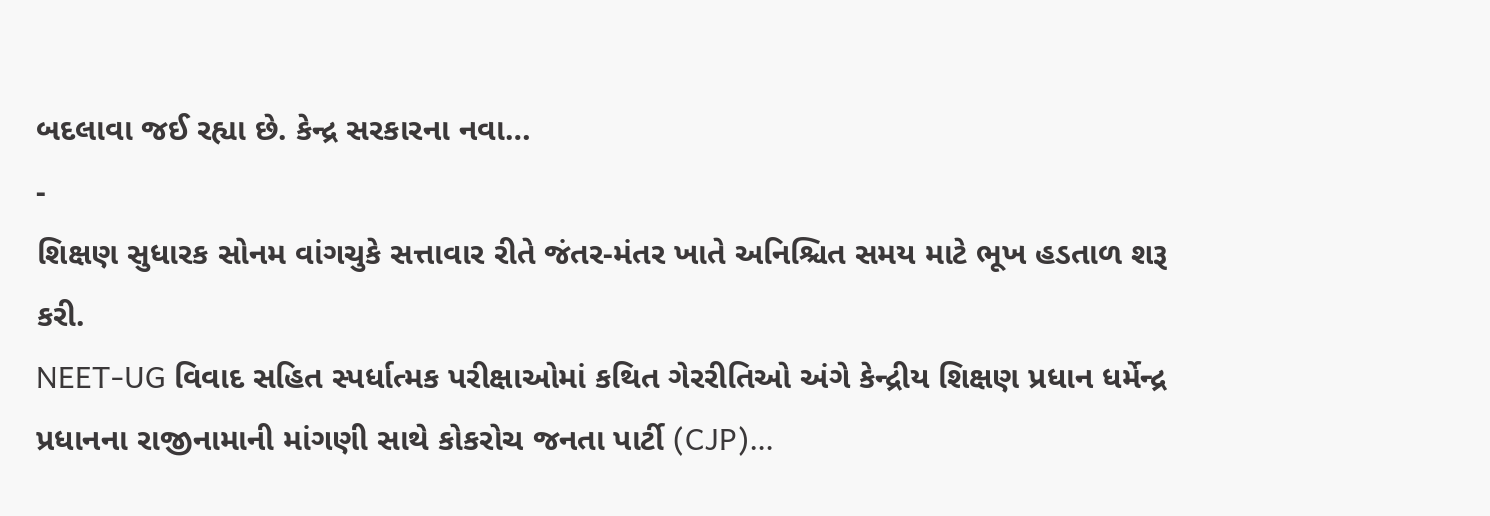બદલાવા જઈ રહ્યા છે. કેન્દ્ર સરકારના નવા…
-
શિક્ષણ સુધારક સોનમ વાંગચુકે સત્તાવાર રીતે જંતર-મંતર ખાતે અનિશ્ચિત સમય માટે ભૂખ હડતાળ શરૂ કરી.
NEET-UG વિવાદ સહિત સ્પર્ધાત્મક પરીક્ષાઓમાં કથિત ગેરરીતિઓ અંગે કેન્દ્રીય શિક્ષણ પ્રધાન ધર્મેન્દ્ર પ્રધાનના રાજીનામાની માંગણી સાથે કોકરોચ જનતા પાર્ટી (CJP)…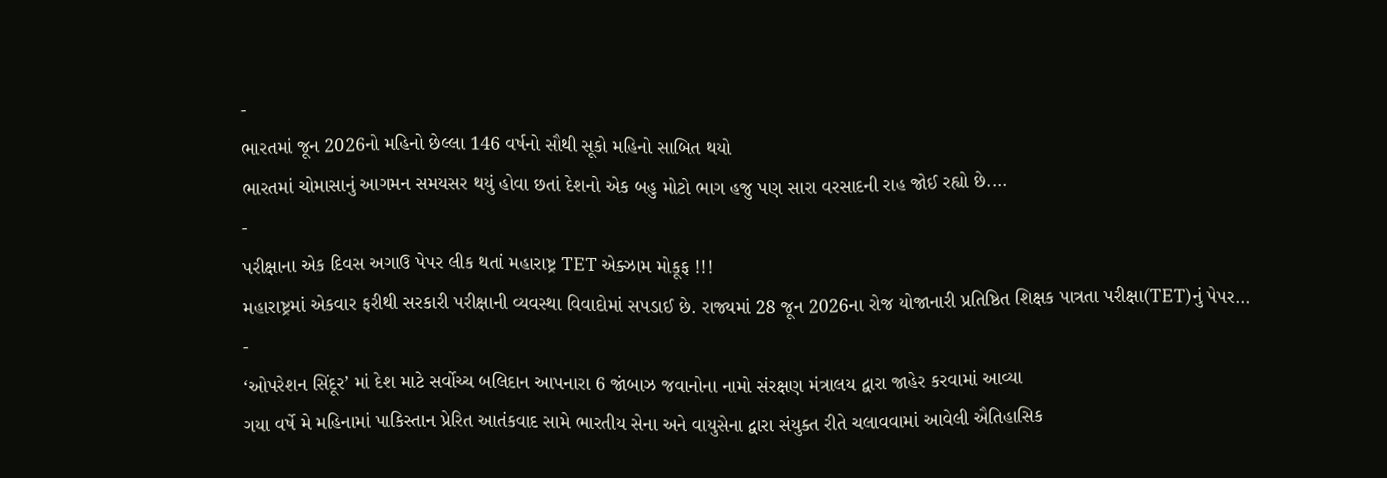-
ભારતમાં જૂન 2026નો મહિનો છેલ્લા 146 વર્ષનો સૌથી સૂકો મહિનો સાબિત થયો
ભારતમાં ચોમાસાનું આગમન સમયસર થયું હોવા છતાં દેશનો એક બહુ મોટો ભાગ હજુ પણ સારા વરસાદની રાહ જોઈ રહ્યો છે.…
-
પરીક્ષાના એક દિવસ અગાઉ પેપર લીક થતાં મહારાષ્ટ્ર TET એક્ઝામ મોકૂફ !!!
મહારાષ્ટ્રમાં એકવાર ફરીથી સરકારી પરીક્ષાની વ્યવસ્થા વિવાદોમાં સપડાઈ છે. રાજ્યમાં 28 જૂન 2026ના રોજ યોજાનારી પ્રતિષ્ઠિત શિક્ષક પાત્રતા પરીક્ષા(TET)નું પેપર…
-
‘ઓપરેશન સિંદૂર’ માં દેશ માટે સર્વોચ્ચ બલિદાન આપનારા 6 જાંબાઝ જવાનોના નામો સંરક્ષણ મંત્રાલય દ્વારા જાહેર કરવામાં આવ્યા
ગયા વર્ષે મે મહિનામાં પાકિસ્તાન પ્રેરિત આતંકવાદ સામે ભારતીય સેના અને વાયુસેના દ્વારા સંયુક્ત રીતે ચલાવવામાં આવેલી ઐતિહાસિક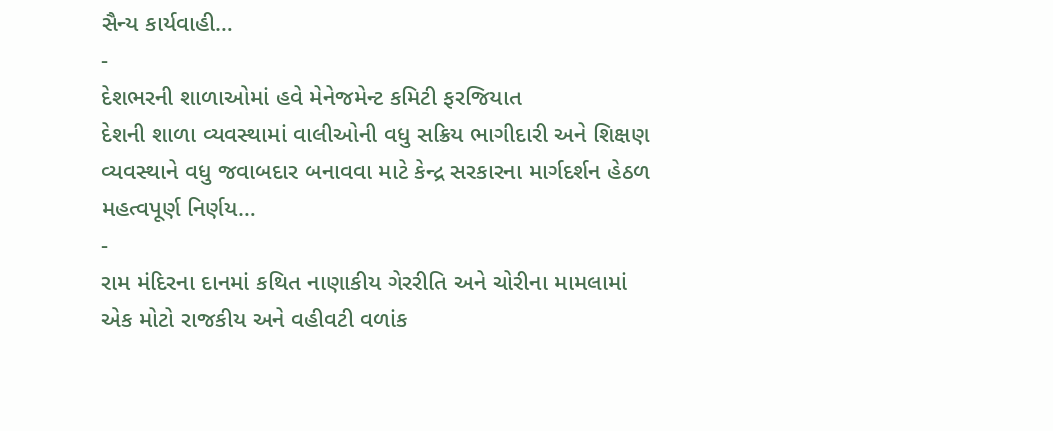સૈન્ય કાર્યવાહી…
-
દેશભરની શાળાઓમાં હવે મેનેજમેન્ટ કમિટી ફરજિયાત
દેશની શાળા વ્યવસ્થામાં વાલીઓની વધુ સક્રિય ભાગીદારી અને શિક્ષણ વ્યવસ્થાને વધુ જવાબદાર બનાવવા માટે કેન્દ્ર સરકારના માર્ગદર્શન હેઠળ મહત્વપૂર્ણ નિર્ણય…
-
રામ મંદિરના દાનમાં કથિત નાણાકીય ગેરરીતિ અને ચોરીના મામલામાં એક મોટો રાજકીય અને વહીવટી વળાંક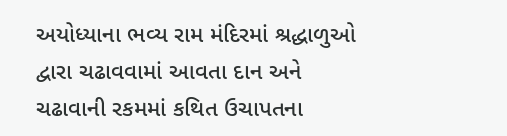અયોધ્યાના ભવ્ય રામ મંદિરમાં શ્રદ્ધાળુઓ દ્વારા ચઢાવવામાં આવતા દાન અને ચઢાવાની રકમમાં કથિત ઉચાપતના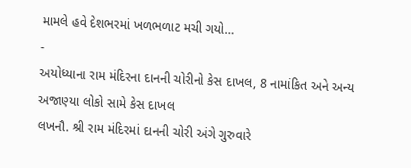મામલે હવે દેશભરમાં ખળભળાટ મચી ગયો…
-
અયોધ્યાના રામ મંદિરના દાનની ચોરીનો કેસ દાખલ, 8 નામાંકિત અને અન્ય અજાણ્યા લોકો સામે કેસ દાખલ
લખનૌ. શ્રી રામ મંદિરમાં દાનની ચોરી અંગે ગુરુવારે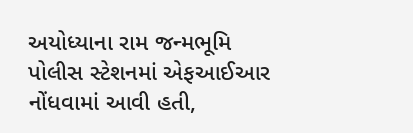અયોધ્યાના રામ જન્મભૂમિ પોલીસ સ્ટેશનમાં એફઆઈઆર નોંધવામાં આવી હતી,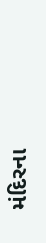મંદિરના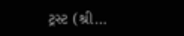ટ્રસ્ટ (શ્રી…